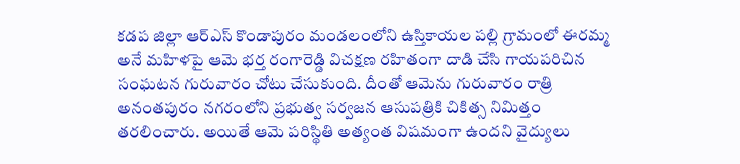కడప జిల్లా ఆర్ఎస్ కొండాపురం మండలంలోని ఉస్తికాయల పల్లి గ్రామంలో ఈరమ్మ అనే మహిళపై ఆమె భర్త రంగారెడ్డి విచక్షణ రహితంగా దాడి చేసి గాయపరిచిన సంఘటన గురువారం చోటు చేసుకుంది. దీంతో ఆమెను గురువారం రాత్రి అనంతపురం నగరంలోని ప్రభుత్వ సర్వజన ఆసుపత్రికి చికిత్స నిమిత్తం తరలించారు. అయితే ఆమె పరిస్థితి అత్యంత విషమంగా ఉందని వైద్యులు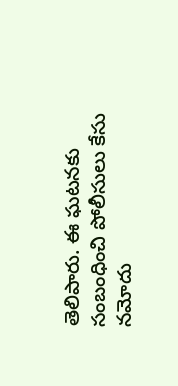తెలిపారు. ఈ ఘటనకు సంబంధించి పోలీసులు కేసు నమోదు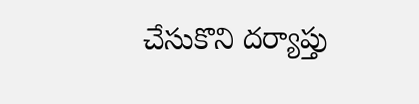చేసుకొని దర్యాప్తు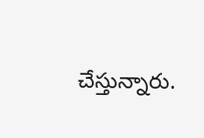చేస్తున్నారు.